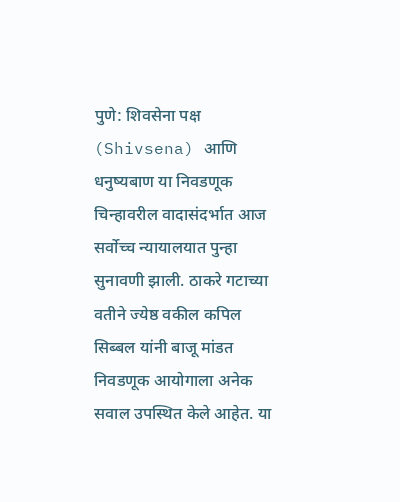पुणे: शिवसेना पक्ष (Shivsena) आणि धनुष्यबाण या निवडणूक चिन्हावरील वादासंदर्भात आज सर्वोच्च न्यायालयात पुन्हा सुनावणी झाली. ठाकरे गटाच्या वतीने ज्येष्ठ वकील कपिल सिब्बल यांनी बाजू मांडत निवडणूक आयोगाला अनेक सवाल उपस्थित केले आहेत. या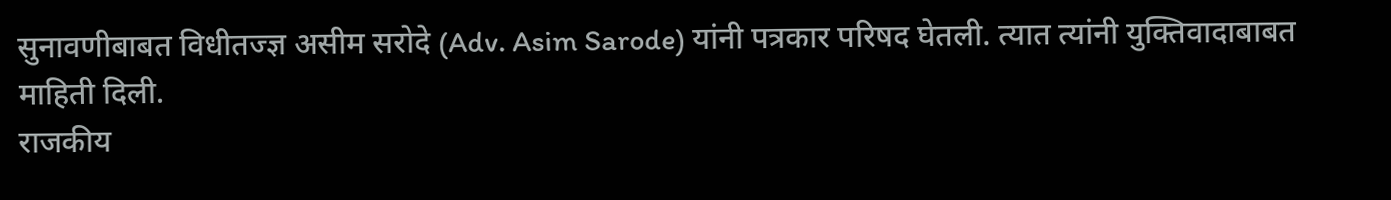सुनावणीबाबत विधीतज्ज्ञ असीम सरोदे (Adv. Asim Sarode) यांनी पत्रकार परिषद घेतली. त्यात त्यांनी युक्तिवादाबाबत माहिती दिली.
राजकीय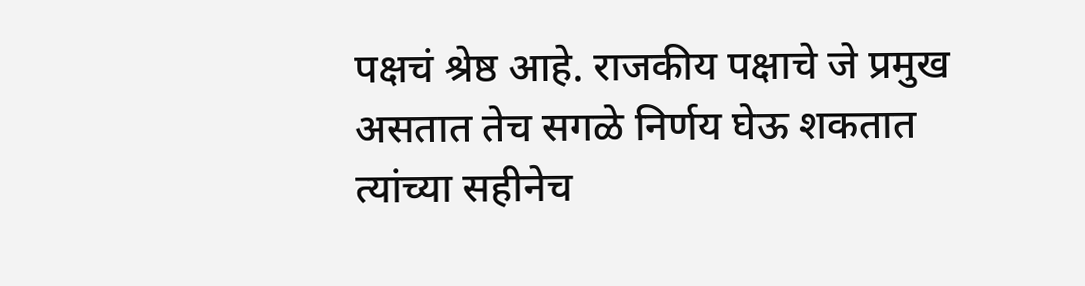पक्षचं श्रेष्ठ आहे. राजकीय पक्षाचे जे प्रमुख असतात तेच सगळे निर्णय घेऊ शकतात त्यांच्या सहीनेच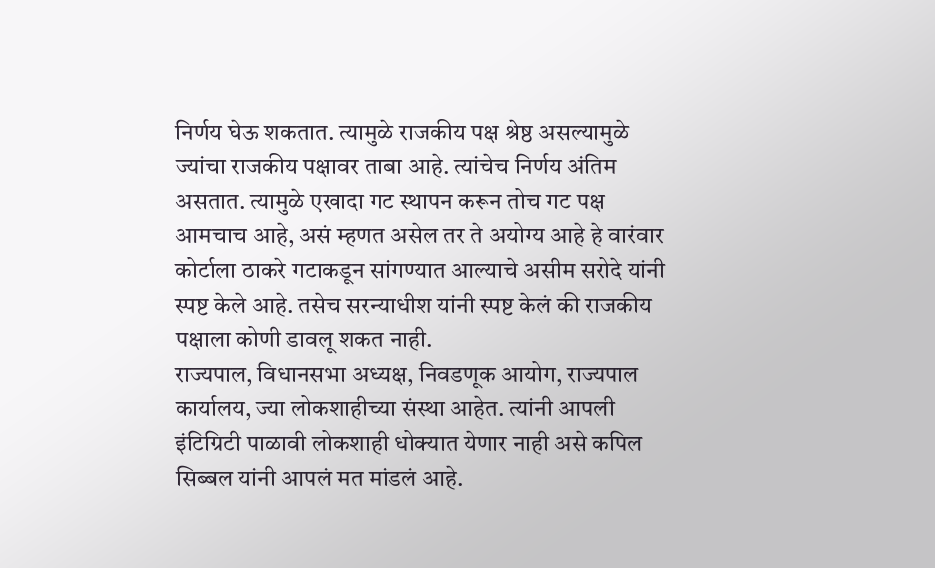निर्णय घेऊ शकतात. त्यामुळे राजकीय पक्ष श्रेष्ठ असल्यामुळे ज्यांचा राजकीय पक्षावर ताबा आहे. त्यांचेच निर्णय अंतिम असतात. त्यामुळे एखादा गट स्थापन करून तोच गट पक्ष आमचाच आहे, असं म्हणत असेल तर ते अयोग्य आहे हे वारंवार कोर्टाला ठाकरे गटाकडून सांगण्यात आल्याचे असीम सरोदे यांनी स्पष्ट केले आहे. तसेच सरन्याधीश यांनी स्पष्ट केलं की राजकीय पक्षाला कोणी डावलू शकत नाही.
राज्यपाल, विधानसभा अध्यक्ष, निवडणूक आयोग, राज्यपाल कार्यालय, ज्या लोकशाहीच्या संस्था आहेत. त्यांनी आपली इंटिग्रिटी पाळावी लोकशाही धोक्यात येणार नाही असे कपिल सिब्बल यांनी आपलं मत मांडलं आहे.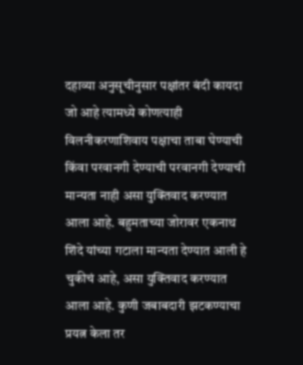दहाव्या अनुसूचीनुसार पक्षांतर बंदी कायदा जो आहे त्यामध्ये कोणत्याही विलनीकरणाशिवाय पक्षाचा ताबा घेण्याची किंवा परवानगी देण्याची परवानगी देण्याची मान्यता नाही असा युक्तिवाद करण्यात आला आहे. बहुमताच्या जोरावर एकनाथ शिंदे यांच्या गटाला मान्यता देण्यात आली हे चुकीचं आहे, असा युक्तिवाद करण्यात आला आहे. कुणी जबाबदारी झटकण्याचा प्रयत्न केला तर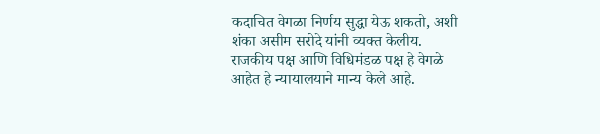कदाचित वेगळा निर्णय सुद्धा येऊ शकतो, अशी शंका असीम सरोदे यांनी व्यक्त केलीय.
राजकीय पक्ष आणि विधिमंडळ पक्ष हे वेगळे आहेत हे न्यायालयाने मान्य केले आहे.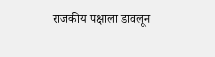राजकीय पक्षाला डावलून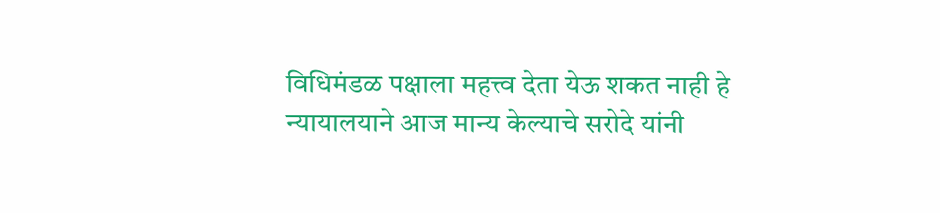विधिमंडळ पक्षाला महत्त्व देता येऊ शकत नाही हे न्यायालयाने आज मान्य केल्याचे सरोदे यांनी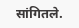सांगितले.